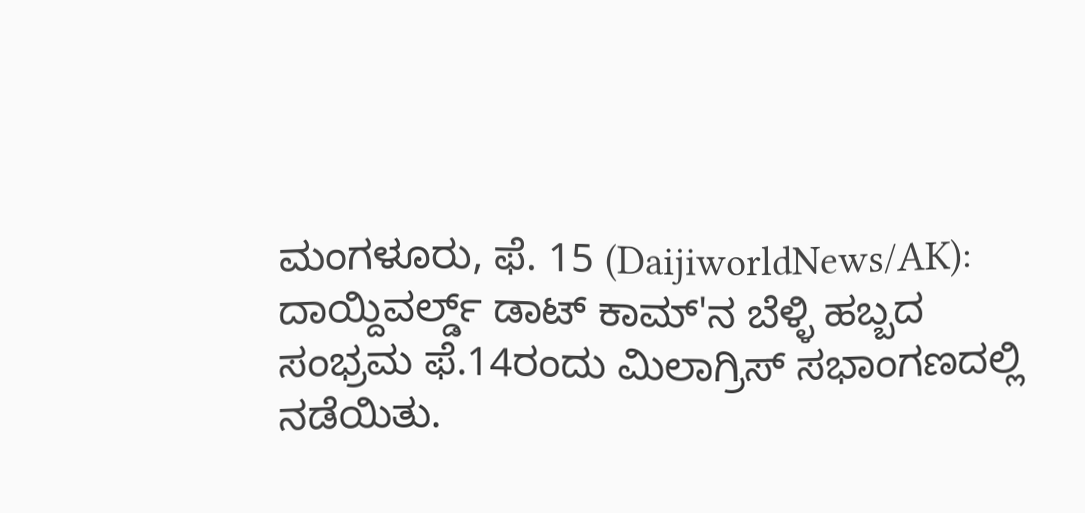ಮಂಗಳೂರು, ಫೆ. 15 (DaijiworldNews/AK): ದಾಯ್ದಿವರ್ಲ್ಡ್ ಡಾಟ್ ಕಾಮ್'ನ ಬೆಳ್ಳಿ ಹಬ್ಬದ ಸಂಭ್ರಮ ಫೆ.14ರಂದು ಮಿಲಾಗ್ರಿಸ್ ಸಭಾಂಗಣದಲ್ಲಿ ನಡೆಯಿತು.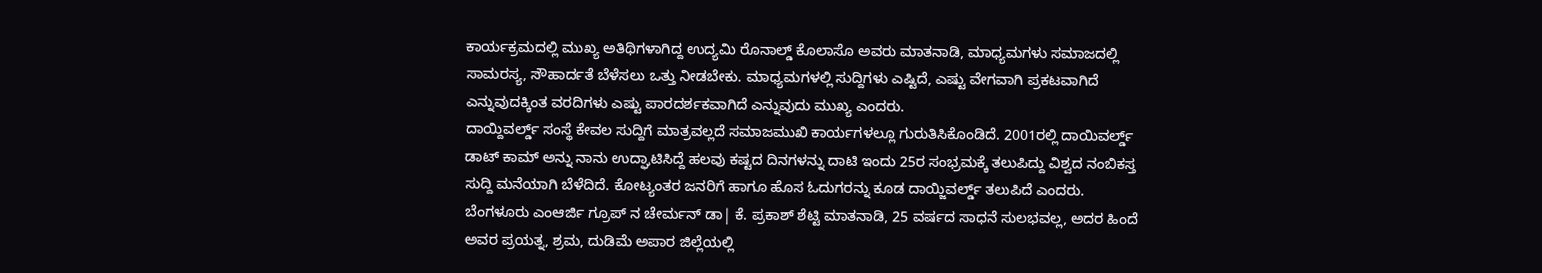ಕಾರ್ಯಕ್ರಮದಲ್ಲಿ ಮುಖ್ಯ ಅತಿಥಿಗಳಾಗಿದ್ದ ಉದ್ಯಮಿ ರೊನಾಲ್ಡ್ ಕೊಲಾಸೊ ಅವರು ಮಾತನಾಡಿ, ಮಾಧ್ಯಮಗಳು ಸಮಾಜದಲ್ಲಿ ಸಾಮರಸ್ಯ, ಸೌಹಾರ್ದತೆ ಬೆಳೆಸಲು ಒತ್ತು ನೀಡಬೇಕು. ಮಾಧ್ಯಮಗಳಲ್ಲಿ ಸುದ್ದಿಗಳು ಎಷ್ಟಿದೆ, ಎಷ್ಟು ವೇಗವಾಗಿ ಪ್ರಕಟವಾಗಿದೆ ಎನ್ನುವುದಕ್ಕಿಂತ ವರದಿಗಳು ಎಷ್ಟು ಪಾರದರ್ಶಕವಾಗಿದೆ ಎನ್ನುವುದು ಮುಖ್ಯ ಎಂದರು.
ದಾಯ್ದಿವರ್ಲ್ಡ್ ಸಂಸ್ಥೆ ಕೇವಲ ಸುದ್ದಿಗೆ ಮಾತ್ರವಲ್ಲದೆ ಸಮಾಜಮುಖಿ ಕಾರ್ಯಗಳಲ್ಲೂ ಗುರುತಿಸಿಕೊಂಡಿದೆ. 2001ರಲ್ಲಿ ದಾಯಿವರ್ಲ್ಡ್ ಡಾಟ್ ಕಾಮ್ ಅನ್ನು ನಾನು ಉದ್ಘಾಟಿಸಿದ್ದೆ ಹಲವು ಕಷ್ಟದ ದಿನಗಳನ್ನು ದಾಟಿ ಇಂದು 25ರ ಸಂಭ್ರಮಕ್ಕೆ ತಲುಪಿದ್ದು ವಿಶ್ವದ ನಂಬಿಕಸ್ತ ಸುದ್ದಿ ಮನೆಯಾಗಿ ಬೆಳೆದಿದೆ. ಕೋಟ್ಯಂತರ ಜನರಿಗೆ ಹಾಗೂ ಹೊಸ ಓದುಗರನ್ನು ಕೂಡ ದಾಯ್ಜಿವರ್ಲ್ಡ್ ತಲುಪಿದೆ ಎಂದರು.
ಬೆಂಗಳೂರು ಎಂಆರ್ಜಿ ಗ್ರೂಪ್ ನ ಚೇರ್ಮನ್ ಡಾ| ಕೆ. ಪ್ರಕಾಶ್ ಶೆಟ್ಟಿ ಮಾತನಾಡಿ, 25 ವರ್ಷದ ಸಾಧನೆ ಸುಲಭವಲ್ಲ, ಅದರ ಹಿಂದೆ ಅವರ ಪ್ರಯತ್ನ, ಶ್ರಮ, ದುಡಿಮೆ ಅಪಾರ ಜಿಲ್ಲೆಯಲ್ಲಿ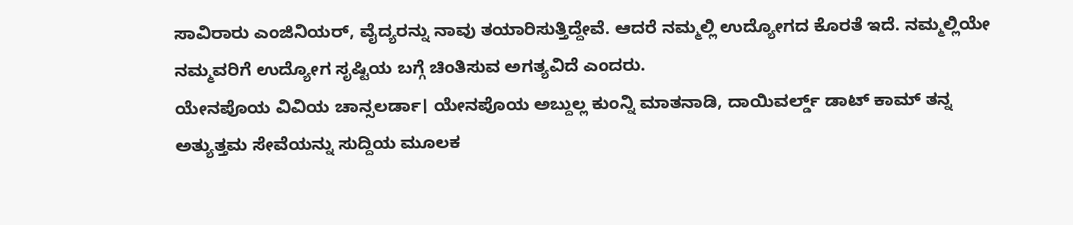ಸಾವಿರಾರು ಎಂಜಿನಿಯರ್, ವೈದ್ಯರನ್ನು ನಾವು ತಯಾರಿಸುತ್ತಿದ್ದೇವೆ. ಆದರೆ ನಮ್ಮಲ್ಲಿ ಉದ್ಯೋಗದ ಕೊರತೆ ಇದೆ. ನಮ್ಮಲ್ಲಿಯೇ ನಮ್ಮವರಿಗೆ ಉದ್ಯೋಗ ಸೃಷ್ಟಿಯ ಬಗ್ಗೆ ಚಿಂತಿಸುವ ಅಗತ್ಯವಿದೆ ಎಂದರು.
ಯೇನಪೊಯ ವಿವಿಯ ಚಾನ್ಸಲರ್ಡಾ। ಯೇನಪೊಯ ಅಬ್ದುಲ್ಲ ಕುಂನ್ನಿ ಮಾತನಾಡಿ, ದಾಯಿವರ್ಲ್ಡ್ ಡಾಟ್ ಕಾಮ್ ತನ್ನ ಅತ್ಯುತ್ತಮ ಸೇವೆಯನ್ನು ಸುದ್ದಿಯ ಮೂಲಕ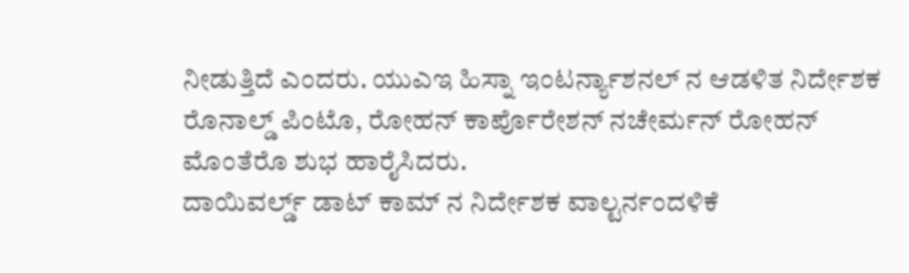ನೀಡುತ್ತಿದೆ ಎಂದರು. ಯುಎಇ ಹಿಸ್ನಾ ಇಂಟರ್ನ್ಯಾಶನಲ್ ನ ಆಡಳಿತ ನಿರ್ದೇಶಕ ರೊನಾಲ್ಡ್ ಪಿಂಟೊ, ರೋಹನ್ ಕಾರ್ಪೊರೇಶನ್ ನಚೇರ್ಮನ್ ರೋಹನ್ ಮೊಂತೆರೊ ಶುಭ ಹಾರೈಸಿದರು.
ದಾಯಿವರ್ಲ್ಡ್ ಡಾಟ್ ಕಾಮ್ ನ ನಿರ್ದೇಶಕ ವಾಲ್ಟರ್ನಂದಳಿಕೆ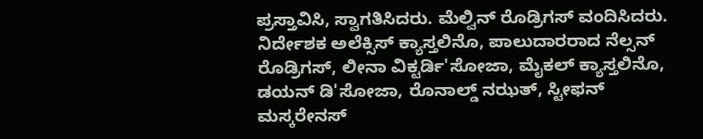ಪ್ರಸ್ತಾವಿಸಿ, ಸ್ವಾಗತಿಸಿದರು. ಮೆಲ್ವಿನ್ ರೊಡ್ರಿಗಸ್ ವಂದಿಸಿದರು. ನಿರ್ದೇಶಕ ಅಲೆಕ್ಸಿಸ್ ಕ್ಯಾಸ್ತಲಿನೊ, ಪಾಲುದಾರರಾದ ನೆಲ್ಸನ್ ರೊಡ್ರಿಗಸ್, ಲೀನಾ ವಿಕ್ಟರ್ಡಿ'ಸೋಜಾ, ಮೈಕಲ್ ಕ್ಯಾಸ್ತಲಿನೊ, ಡಯನ್ ಡಿ'ಸೋಜಾ, ರೊನಾಲ್ಡ್ ನಝತ್, ಸ್ಟೀಫನ್ ಮಸ್ಕರೇನಸ್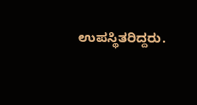ಉಪಸ್ಥಿತರಿದ್ದರು.